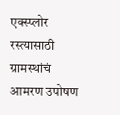एक्स्प्लोर
रस्त्यासाठी ग्रामस्थांचं आमरण उपोषण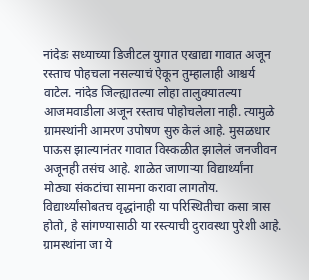नांदेडः सध्याच्या डिजीटल युगात एखाद्या गावात अजून रस्ताच पोहचला नसल्याचं ऐकून तुम्हालाही आश्चर्य वाटेल. नांदेड जिल्ह्यातल्या लोहा तालुक्यातल्या आजमवाडीला अजून रस्ताच पोहोचलेला नाही. त्यामुळे ग्रामस्थांनी आमरण उपोषण सुरु केलं आहे. मुसळधार पाऊस झाल्यानंतर गावात विस्कळीत झालेलं जनजीवन अजूनही तसंच आहे. शाळेत जाणाऱ्या विद्यार्थ्यांना मोठ्या संकटांचा सामना करावा लागतोय. विद्यार्थ्यांसोबतच वृद्धांनाही या परिस्थितीचा कसा त्रास होतो, हे सांगण्यासाठी या रस्त्याची दुरावस्था पुरेशी आहे. ग्रामस्थांना जा ये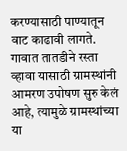करण्यासाठी पाण्यातून वाट काढावी लागते. गावात तातडीने रस्ता व्हावा यासाठी ग्रामस्थांनी आमरण उपोषण सुरु केलं आहे, त्यामुळे ग्रामस्थांच्या या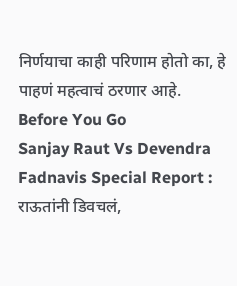निर्णयाचा काही परिणाम होतो का, हे पाहणं महत्वाचं ठरणार आहे.
Before You Go
Sanjay Raut Vs Devendra Fadnavis Special Report : राऊतांनी डिवचलं,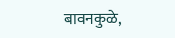बावनकुळे,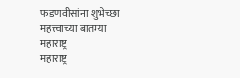फडणवीसांना शुभेच्छा
महत्त्वाच्या बातम्या
महाराष्ट्र
महाराष्ट्र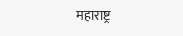महाराष्ट्र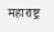महाराष्ट्र